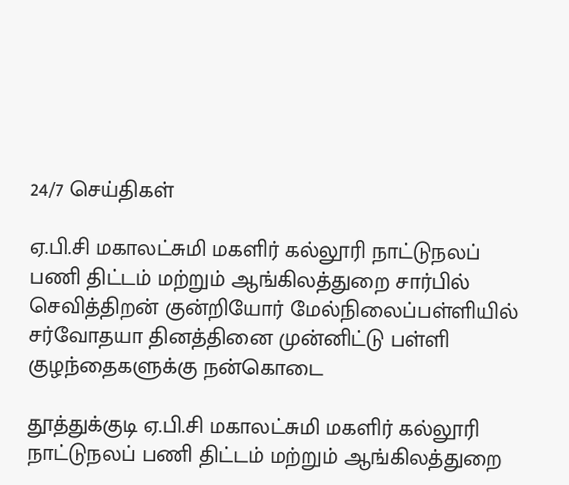24/7 செய்திகள்

ஏ.பி.சி மகாலட்சுமி மகளிர் கல்லூரி நாட்டுநலப் பணி திட்டம் மற்றும் ஆங்கிலத்துறை சார்பில் செவித்திறன் குன்றியோர் மேல்நிலைப்பள்ளியில் சர்வோதயா தினத்தினை முன்னிட்டு பள்ளி குழந்தைகளுக்கு நன்கொடை

தூத்துக்குடி ஏ.பி.சி மகாலட்சுமி மகளிர் கல்லூரி நாட்டுநலப் பணி திட்டம் மற்றும் ஆங்கிலத்துறை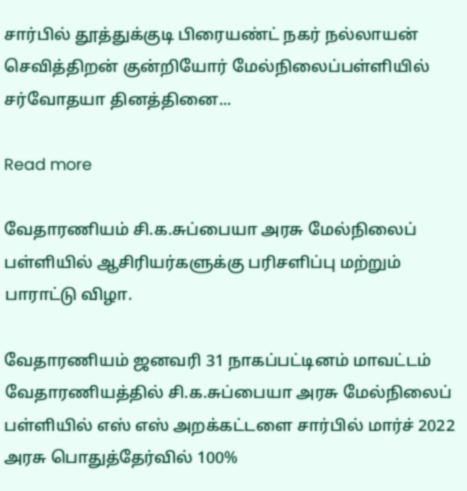சார்பில் தூத்துக்குடி பிரையண்ட் நகர் நல்லாயன் செவித்திறன் குன்றியோர் மேல்நிலைப்பள்ளியில் சர்வோதயா தினத்தினை...

Read more

வேதாரணியம் சி.க.சுப்பையா அரசு மேல்நிலைப் பள்ளியில் ஆசிரியர்களுக்கு பரிசளிப்பு மற்றும் பாராட்டு விழா.

வேதாரணியம் ஜனவரி 31 நாகப்பட்டினம் மாவட்டம் வேதாரணியத்தில் சி.க.சுப்பையா அரசு மேல்நிலைப் பள்ளியில் எஸ் எஸ் அறக்கட்டளை சார்பில் மார்ச் 2022 அரசு பொதுத்தேர்வில் 100%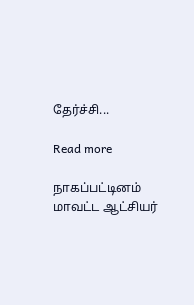தேர்ச்சி...

Read more

நாகப்பட்டினம் மாவட்ட ஆட்சியர்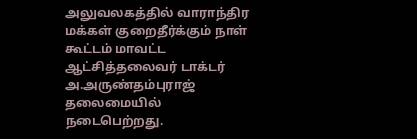அலுவலகத்தில் வாராந்திர மக்கள் குறைதீர்க்கும் நாள் கூட்டம் மாவட்ட ஆட்சித்தலைவர் டாக்டர் அ.அருண்தம்புராஜ் தலைமையில் நடைபெற்றது.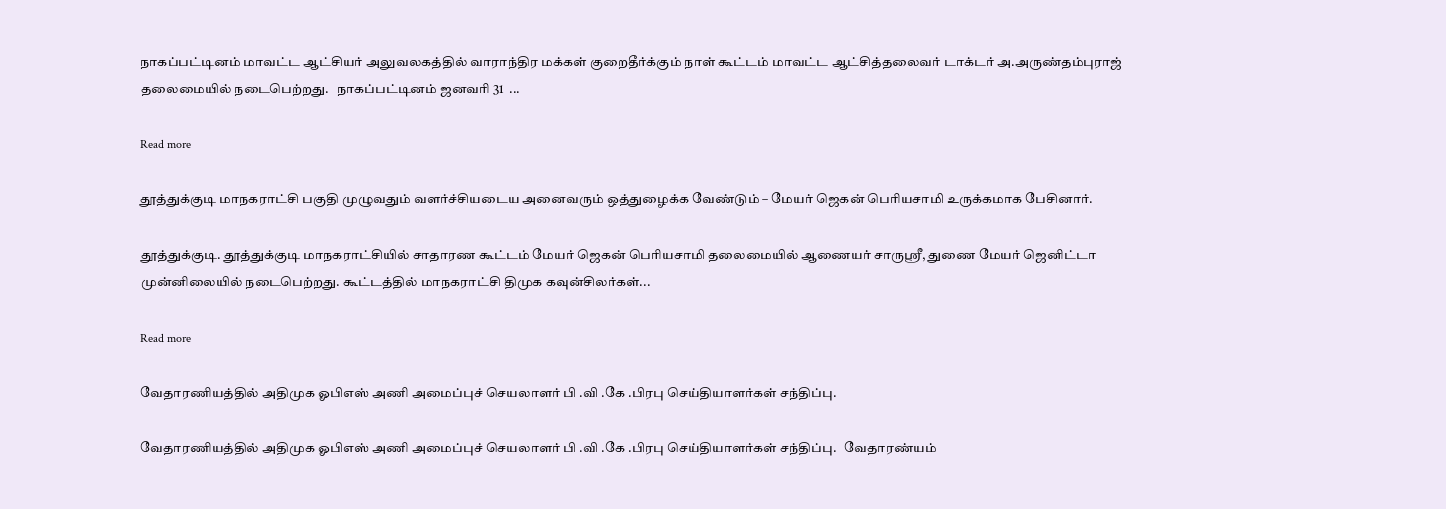நாகப்பட்டினம் மாவட்ட ஆட்சியர் அலுவலகத்தில் வாராந்திர மக்கள் குறைதீர்க்கும் நாள் கூட்டம் மாவட்ட ஆட்சித்தலைவர் டாக்டர் அ.அருண்தம்புராஜ் தலைமையில் நடைபெற்றது.   நாகப்பட்டினம் ஜனவரி 31  ...

Read more

தூத்துக்குடி மாநகராட்சி பகுதி முழுவதும் வளர்ச்சியடைய அனைவரும் ஒத்துழைக்க வேண்டும் – மேயர் ஜெகன் பெரியசாமி உருக்கமாக பேசினார்.

தூத்துக்குடி. தூத்துக்குடி மாநகராட்சியில் சாதாரண கூட்டம் மேயர் ஜெகன் பெரியசாமி தலைமையில் ஆணையர் சாருஸ்ரீ, துணை மேயர் ஜெனிட்டா முன்னிலையில் நடைபெற்றது. கூட்டத்தில் மாநகராட்சி திமுக கவுன்சிலர்கள்...

Read more

வேதாரணியத்தில் அதிமுக ஓபிஎஸ் அணி அமைப்புச் செயலாளர் பி .வி .கே .பிரபு செய்தியாளர்கள் சந்திப்பு.

வேதாரணியத்தில் அதிமுக ஓபிஎஸ் அணி அமைப்புச் செயலாளர் பி .வி .கே .பிரபு செய்தியாளர்கள் சந்திப்பு.   வேதாரண்யம்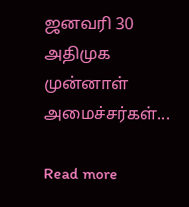ஜனவரி 30   அதிமுக முன்னாள் அமைச்சர்கள்...

Read more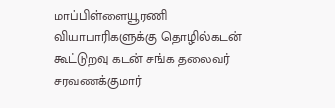மாப்பிள்ளையூரணி வியாபாரிகளுக்கு தொழில்கடன் கூட்டுறவு கடன் சங்க தலைவர் சரவணக்குமார்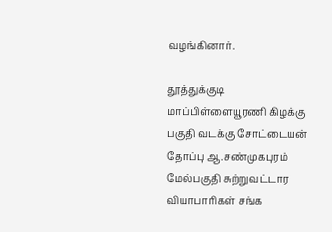வழங்கினார்.

தூத்துக்குடி மாப்பிள்ளையூரணி கிழக்கு பகுதி வடக்கு சோட்டையன் தோப்பு ஆ.சண்முகபுரம் மேல்பகுதி சுற்றுவட்டார வியாபாரிகள் சங்க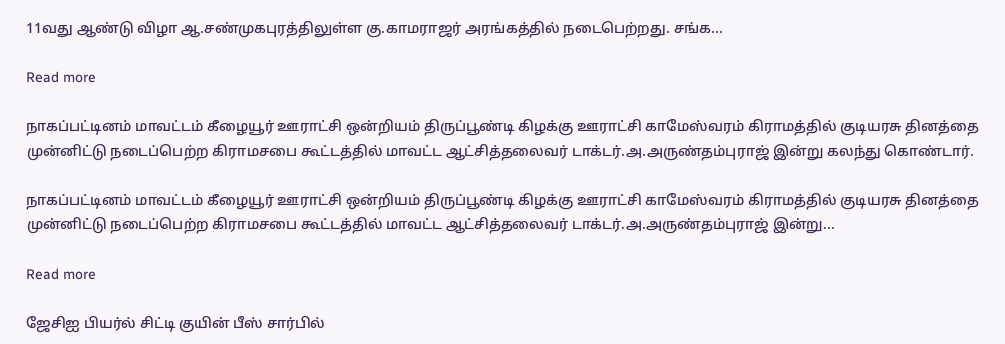11வது ஆண்டு விழா ஆ.சண்முகபுரத்திலுள்ள கு.காமராஜர் அரங்கத்தில் நடைபெற்றது. சங்க...

Read more

நாகப்பட்டினம் மாவட்டம் கீழையூர் ஊராட்சி ஒன்றியம் திருப்பூண்டி கிழக்கு ஊராட்சி காமேஸ்வரம் கிராமத்தில் குடியரசு தினத்தை முன்னிட்டு நடைப்பெற்ற கிராமசபை கூட்டத்தில் மாவட்ட ஆட்சித்தலைவர் டாக்டர்.அ.அருண்தம்புராஜ் இன்று கலந்து கொண்டார்.

நாகப்பட்டினம் மாவட்டம் கீழையூர் ஊராட்சி ஒன்றியம் திருப்பூண்டி கிழக்கு ஊராட்சி காமேஸ்வரம் கிராமத்தில் குடியரசு தினத்தை முன்னிட்டு நடைப்பெற்ற கிராமசபை கூட்டத்தில் மாவட்ட ஆட்சித்தலைவர் டாக்டர்.அ.அருண்தம்புராஜ் இன்று...

Read more

ஜேசிஐ பியர்ல் சிட்டி குயின் பீஸ் சார்பில்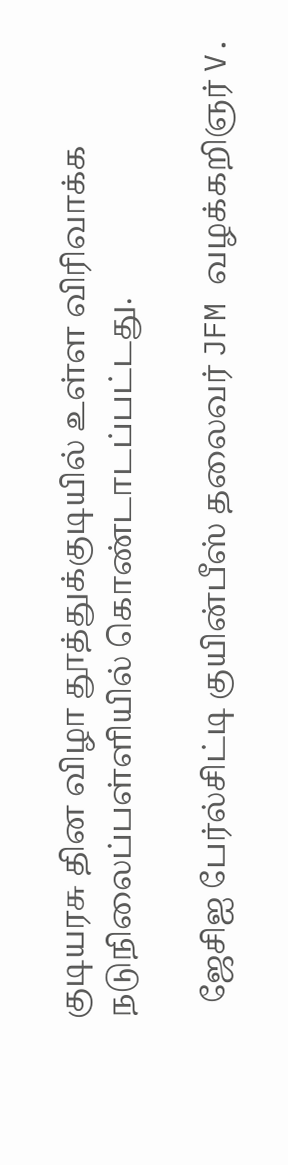குடியரசு தின விழா தூத்துக்குடியில் உள்ள விரிவாக்க நடுநிலைப்பள்ளியில் கொண்டாடப்பட்டது.

  ஜேசிஐ பேர்ல்சிட்டி குயின்பீஸ் தலைவர் JFM வழக்கறிஞர் V.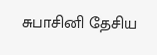சுபாசினி தேசிய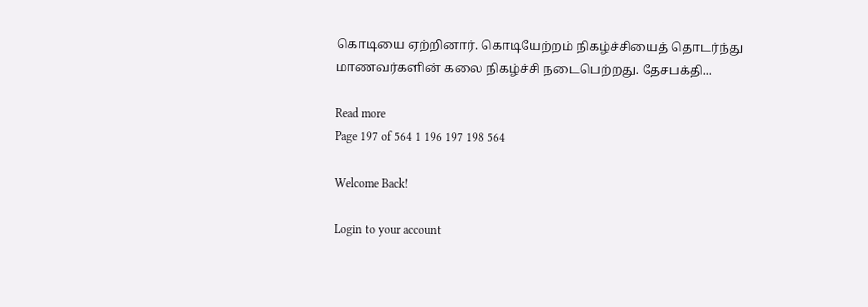கொடியை ஏற்றினார். கொடியேற்றம் நிகழ்ச்சியைத் தொடர்ந்து மாணவர்களின் கலை நிகழ்ச்சி நடைபெற்றது. தேசபக்தி...

Read more
Page 197 of 564 1 196 197 198 564

Welcome Back!

Login to your account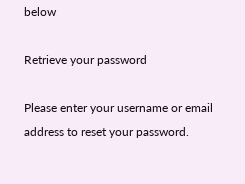below

Retrieve your password

Please enter your username or email address to reset your password.